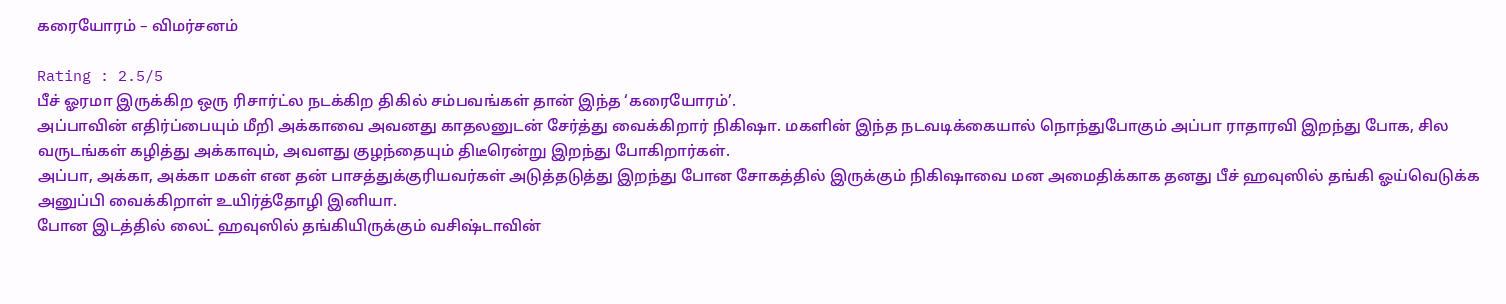கரையோரம் – விமர்சனம்

Rating : 2.5/5
பீச் ஓரமா இருக்கிற ஒரு ரிசார்ட்ல நடக்கிற திகில் சம்பவங்கள் தான் இந்த ‘கரையோரம்’.
அப்பாவின் எதிர்ப்பையும் மீறி அக்காவை அவனது காதலனுடன் சேர்த்து வைக்கிறார் நிகிஷா. மகளின் இந்த நடவடிக்கையால் நொந்துபோகும் அப்பா ராதாரவி இறந்து போக, சில வருடங்கள் கழித்து அக்காவும், அவளது குழந்தையும் திடீரென்று இறந்து போகிறார்கள்.
அப்பா, அக்கா, அக்கா மகள் என தன் பாசத்துக்குரியவர்கள் அடுத்தடுத்து இறந்து போன சோகத்தில் இருக்கும் நிகிஷாவை மன அமைதிக்காக தனது பீச் ஹவுஸில் தங்கி ஓய்வெடுக்க அனுப்பி வைக்கிறாள் உயிர்த்தோழி இனியா.
போன இடத்தில் லைட் ஹவுஸில் தங்கியிருக்கும் வசிஷ்டாவின்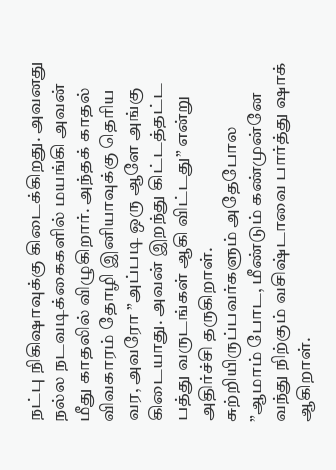நட்பு நிகிஷாவுக்கு கிடைக்கிறது. அவனது நல்ல நடவடிக்கைகளில் மயங்கி அவன் மீது காதலில் விழுகிறார். அந்தக் காதல் விவகாரம் தோழி இனியாவுக்கு தெரிய வர, அவரோ ”அப்படி ஒரு ஆளே அங்கு கிடையாது. அவன் இறந்து கிட்டத்தட்ட பத்து வருடங்கள் ஆகி விட்டது” என்று அதிர்ச்சி தருகிறாள்.
சுற்றியிருப்பவர்களும் அதேபோல ”ஆமாம் போட, மீண்டும் கண்முன்னே வந்து நிற்கும் வசிஷ்டாவை பார்த்து ஷாக் ஆகிறாள்.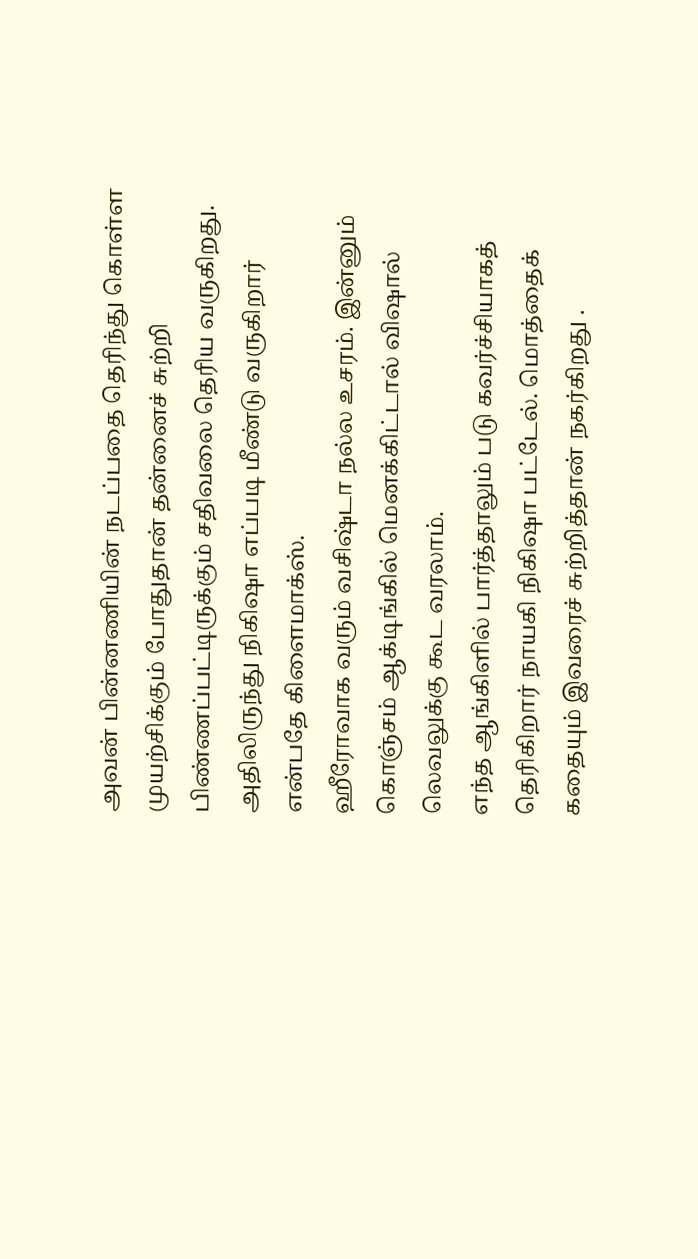அவன் பின்னணியின் நடப்பதை தெரிந்து கொள்ள முயற்சிக்கும் போதுதான் தன்னைச் சுற்றி பிண்ணப்பட்டிருக்கும் சதிவலை தெரிய வருகிறது.
அதிலிருந்து நிகிஷா எப்படி மீண்டு வருகிறார் என்பதே கிளைமாக்ஸ்.
ஹீரோவாக வரும் வசிஷ்டா நல்ல உசரம். இன்னும் கொஞ்சம் ஆக்டிங்கில் மெனக்கிட்டால் விஷால் லெவலுக்கு கூட வரலாம்.
எந்த ஆங்கிளில் பார்த்தாலும் படு கவர்ச்சியாகத் தெரிகிறார் நாயகி நிகிஷா பட்டேல். மொத்தைக் கதையும் இவரைச் சுற்றித்தான் நகர்கிறது .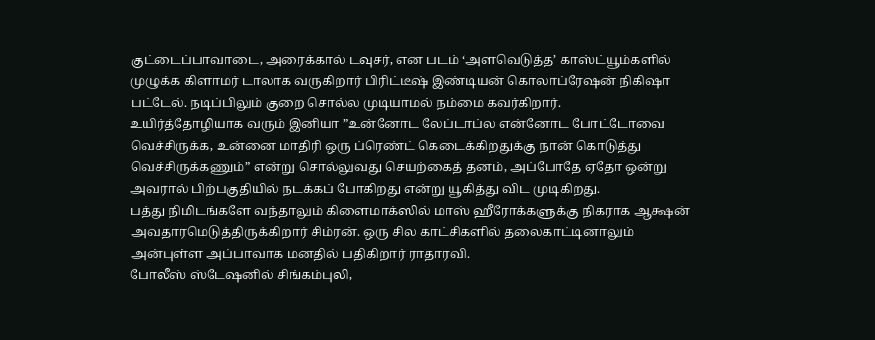குட்டைப்பாவாடை, அரைக்கால் டவுசர், என படம் ‘அளவெடுத்த’ காஸ்ட்யூம்களில் முழுக்க கிளாமர் டாலாக வருகிறார் பிரிட்டீஷ் இண்டியன் கொலாப்ரேஷன் நிகிஷா பட்டேல். நடிப்பிலும் குறை சொல்ல முடியாமல் நம்மை கவர்கிறார்.
உயிர்த்தோழியாக வரும் இனியா ”உன்னோட லேப்டாப்ல என்னோட போட்டோவை வெச்சிருக்க, உன்னை மாதிரி ஒரு ப்ரெண்ட் கெடைக்கிறதுக்கு நான் கொடுத்து வெச்சிருக்கணும்” என்று சொல்லுவது செயற்கைத் தனம், அப்போதே ஏதோ ஒன்று அவரால் பிற்பகுதியில் நடக்கப் போகிறது என்று யூகித்து விட முடிகிறது.
பத்து நிமிடங்களே வந்தாலும் கிளைமாக்ஸில் மாஸ் ஹீரோக்களுக்கு நிகராக ஆக்ஷன் அவதாரமெடுத்திருக்கிறார் சிம்ரன். ஒரு சில காட்சிகளில் தலைகாட்டினாலும் அன்புள்ள அப்பாவாக மனதில் பதிகிறார் ராதாரவி.
போலீஸ் ஸ்டேஷனில் சிங்கம்புலி,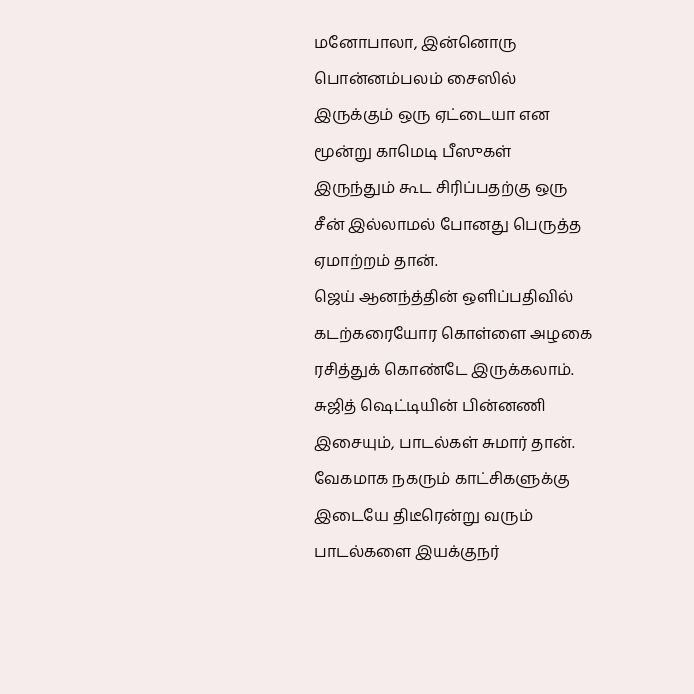மனோபாலா, இன்னொரு பொன்னம்பலம் சைஸில் இருக்கும் ஒரு ஏட்டையா என மூன்று காமெடி பீஸுகள் இருந்தும் கூட சிரிப்பதற்கு ஒரு சீன் இல்லாமல் போனது பெருத்த ஏமாற்றம் தான்.
ஜெய் ஆனந்த்தின் ஒளிப்பதிவில் கடற்கரையோர கொள்ளை அழகை ரசித்துக் கொண்டே இருக்கலாம்.
சுஜித் ஷெட்டியின் பின்னணி இசையும், பாடல்கள் சுமார் தான். வேகமாக நகரும் காட்சிகளுக்கு இடையே திடீரென்று வரும் பாடல்களை இயக்குநர்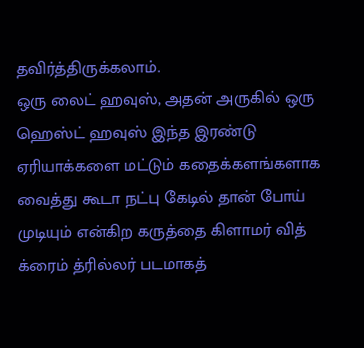தவிர்த்திருக்கலாம்.
ஒரு லைட் ஹவுஸ், அதன் அருகில் ஒரு ஹெஸ்ட் ஹவுஸ் இந்த இரண்டு ஏரியாக்களை மட்டும் கதைக்களங்களாக வைத்து கூடா நட்பு கேடில் தான் போய் முடியும் என்கிற கருத்தை கிளாமர் வித் க்ரைம் த்ரில்லர் படமாகத்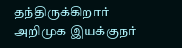தந்திருக்கிறார் அறிமுக இயக்குநர்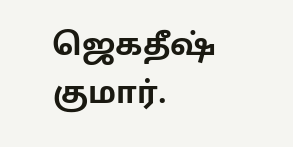ஜெகதீஷ் குமார்.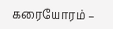கரையோரம் –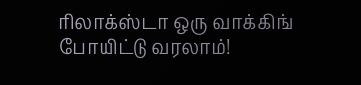ரிலாக்ஸ்டா ஒரு வாக்கிங் போயிட்டு வரலாம்!